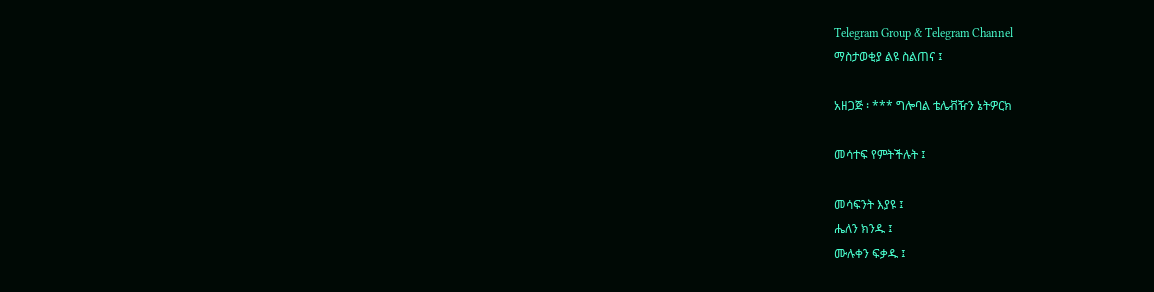Telegram Group & Telegram Channel
ማስታወቂያ ልዩ ስልጠና ፤

አዘጋጅ ፡ *** ግሎባል ቴሌቭዥን ኔትዎርክ

መሳተፍ የምትችሉት ፤

መሳፍንት እያዩ ፤
ሔለን ክንዱ ፤
ሙሉቀን ፍቃዱ ፤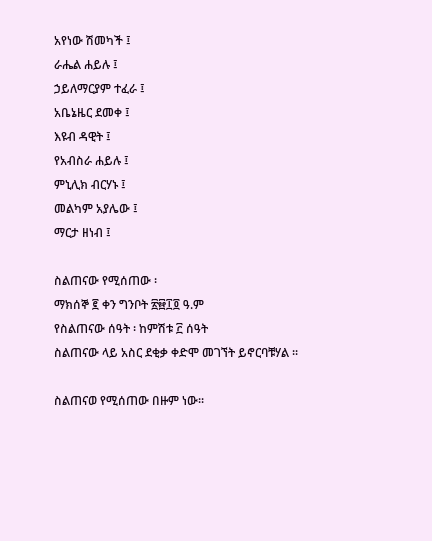አየነው ሽመካች ፤
ራሔል ሐይሉ ፤
ኃይለማርያም ተፈራ ፤
አቤኔዜር ደመቀ ፤
እዩብ ዳዊት ፤
የአብስራ ሐይሉ ፤
ምኒሊክ ብርሃኑ ፤
መልካም አያሌው ፤
ማርታ ዘነብ ፤

ስልጠናው የሚሰጠው ፡
ማክሰኞ ፪ ቀን ግንቦት ፳፼፲፬ ዓ.ም
የስልጠናው ሰዓት ፡ ከምሽቱ ፫ ሰዓት
ስልጠናው ላይ አስር ደቂቃ ቀድሞ መገኘት ይኖርባቹሃል ፡፡

ስልጠናወ የሚሰጠው በዙም ነው፡፡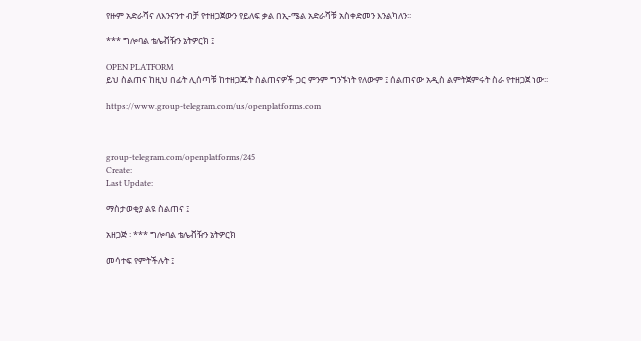የዙም አድራሻና ለእንናንተ ብቻ የተዘጋጀውን የይለፍ ቃል በኢ-ሜል አድራሻቹ አስቀድመን እንልካለን፡፡

*** ግሎባል ቴሌቭዥን ኔትዎርክ ፤

OPEN PLATFORM
ይህ ስልጠና ከዚህ በፊት ሊሰጣቹ ከተዘጋጁት ስልጠናዎች ጋር ምንም ግንኙነት የለውም ፤ ሰልጠናው አዲስ ልምትጀምሩት ስራ የተዘጋጀ ነው፡፡

https://www.group-telegram.com/us/openplatforms.com



group-telegram.com/openplatforms/245
Create:
Last Update:

ማስታወቂያ ልዩ ስልጠና ፤

አዘጋጅ ፡ *** ግሎባል ቴሌቭዥን ኔትዎርክ

መሳተፍ የምትችሉት ፤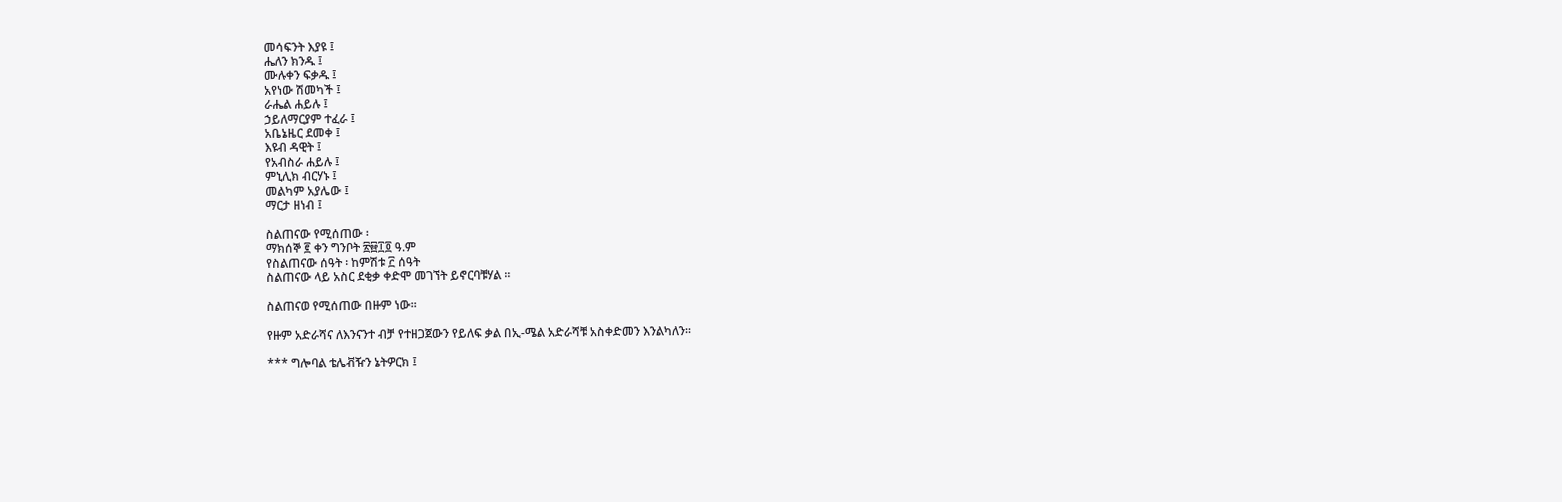መሳፍንት እያዩ ፤
ሔለን ክንዱ ፤
ሙሉቀን ፍቃዱ ፤
አየነው ሽመካች ፤
ራሔል ሐይሉ ፤
ኃይለማርያም ተፈራ ፤
አቤኔዜር ደመቀ ፤
እዩብ ዳዊት ፤
የአብስራ ሐይሉ ፤
ምኒሊክ ብርሃኑ ፤
መልካም አያሌው ፤
ማርታ ዘነብ ፤

ስልጠናው የሚሰጠው ፡
ማክሰኞ ፪ ቀን ግንቦት ፳፼፲፬ ዓ.ም
የስልጠናው ሰዓት ፡ ከምሽቱ ፫ ሰዓት
ስልጠናው ላይ አስር ደቂቃ ቀድሞ መገኘት ይኖርባቹሃል ፡፡

ስልጠናወ የሚሰጠው በዙም ነው፡፡

የዙም አድራሻና ለእንናንተ ብቻ የተዘጋጀውን የይለፍ ቃል በኢ-ሜል አድራሻቹ አስቀድመን እንልካለን፡፡

*** ግሎባል ቴሌቭዥን ኔትዎርክ ፤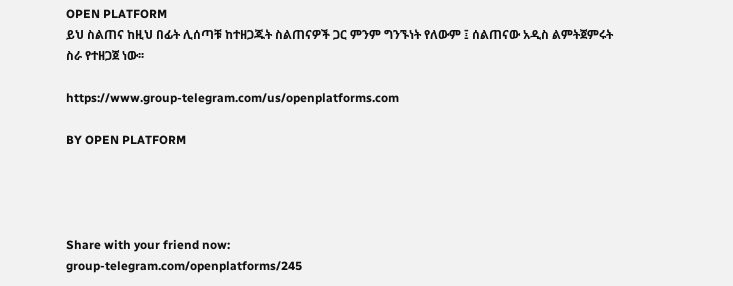OPEN PLATFORM
ይህ ስልጠና ከዚህ በፊት ሊሰጣቹ ከተዘጋጁት ስልጠናዎች ጋር ምንም ግንኙነት የለውም ፤ ሰልጠናው አዲስ ልምትጀምሩት ስራ የተዘጋጀ ነው፡፡

https://www.group-telegram.com/us/openplatforms.com

BY OPEN PLATFORM




Share with your friend now:
group-telegram.com/openplatforms/245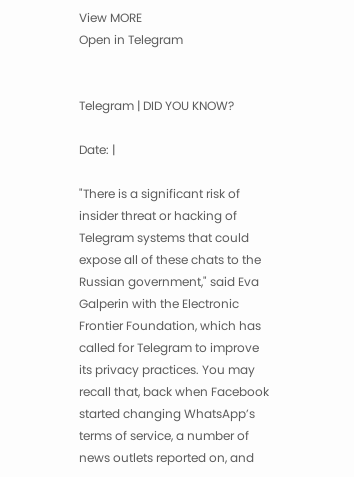View MORE
Open in Telegram


Telegram | DID YOU KNOW?

Date: |

"There is a significant risk of insider threat or hacking of Telegram systems that could expose all of these chats to the Russian government," said Eva Galperin with the Electronic Frontier Foundation, which has called for Telegram to improve its privacy practices. You may recall that, back when Facebook started changing WhatsApp’s terms of service, a number of news outlets reported on, and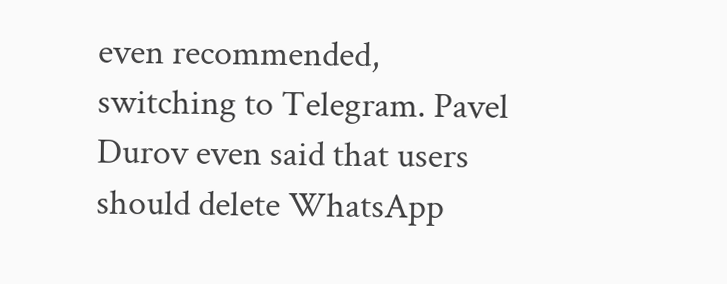even recommended, switching to Telegram. Pavel Durov even said that users should delete WhatsApp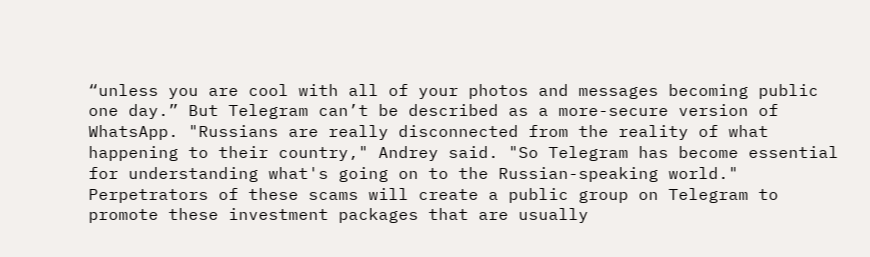“unless you are cool with all of your photos and messages becoming public one day.” But Telegram can’t be described as a more-secure version of WhatsApp. "Russians are really disconnected from the reality of what happening to their country," Andrey said. "So Telegram has become essential for understanding what's going on to the Russian-speaking world." Perpetrators of these scams will create a public group on Telegram to promote these investment packages that are usually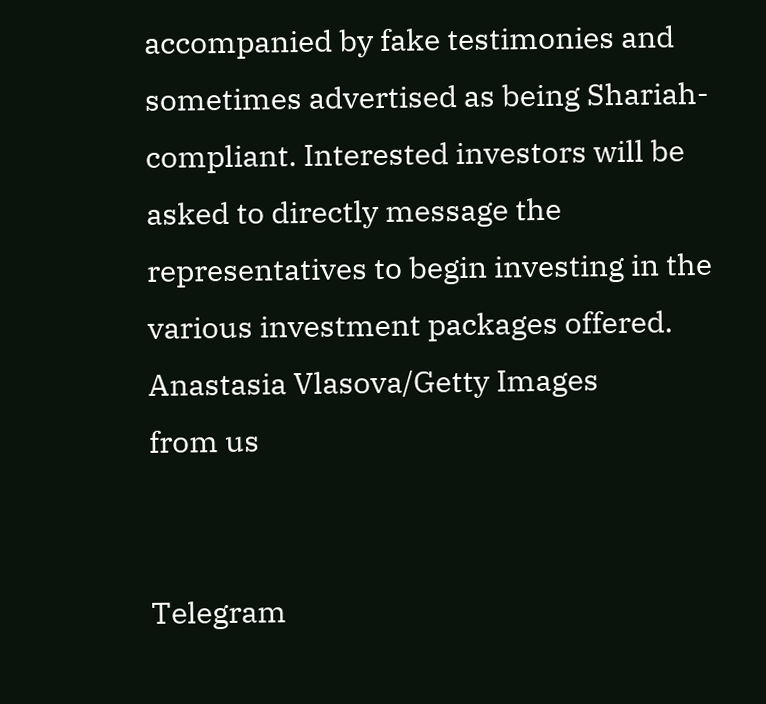accompanied by fake testimonies and sometimes advertised as being Shariah-compliant. Interested investors will be asked to directly message the representatives to begin investing in the various investment packages offered. Anastasia Vlasova/Getty Images
from us


Telegram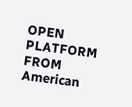OPEN PLATFORM
FROM American